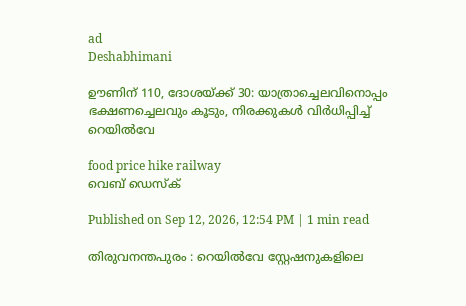ad
Deshabhimani

ഊണിന് 110, ദോശയ്ക്ക് 30: യാത്രാച്ചെലവിനൊപ്പം ഭക്ഷണച്ചെലവും കൂടും, നിരക്കുകള്‍ വിര്‍ധിപ്പിച്ച് റെയിൽവേ

food price hike railway
വെബ് ഡെസ്ക്

Published on Sep 12, 2026, 12:54 PM | 1 min read

തിരുവനന്തപുരം : റെയിൽവേ സ്റ്റേഷനുകളിലെ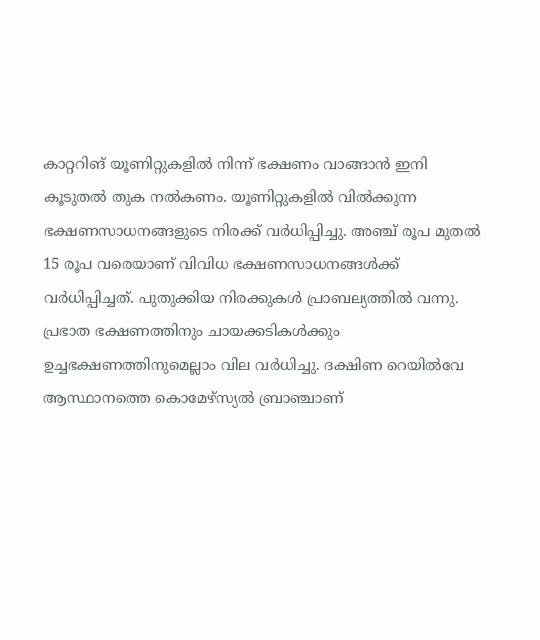കാറ്ററിങ് യൂണിറ്റുകളിൽ നിന്ന് ഭക്ഷണം വാങ്ങാൻ ഇനി കൂടുതൽ തുക നൽകണം. യൂണിറ്റുകളിൽ വിൽക്കുന്ന ഭക്ഷണസാധനങ്ങളുടെ നിരക്ക് വർധിപ്പിച്ചു. അഞ്ച് രൂപ മുതൽ 15 രൂപ വരെയാണ് വിവിധ ഭക്ഷണസാധനങ്ങൾക്ക് വർധിപ്പിച്ചത്. പുതുക്കിയ നിരക്കുകൾ പ്രാബല്യത്തിൽ വന്നു. പ്രഭാത ഭക്ഷണത്തിനും ചായക്കടികൾക്കും ഉച്ചഭക്ഷണത്തിനുമെല്ലാം വില വർധിച്ചു. ദക്ഷിണ റെയിൽവേ ആസ്ഥാനത്തെ കൊമേഴ്സ്യൽ ബ്രാഞ്ചാണ്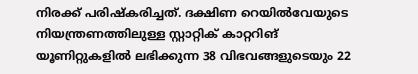നിരക്ക് പരിഷ്കരിച്ചത്. ദക്ഷിണ റെയിൽവേയുടെ നിയന്ത്രണത്തിലുള്ള സ്റ്റാറ്റിക് കാറ്ററിങ് യൂണിറ്റുകളിൽ ലഭിക്കുന്ന 38 വിഭവങ്ങളുടെയും 22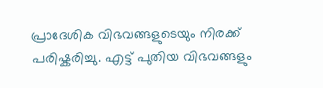പ്രാദേശിക വിഭവങ്ങളുടെയും നിരക്ക് പരിഷ്കരിച്ചു. എട്ട് പുതിയ വിഭവങ്ങളും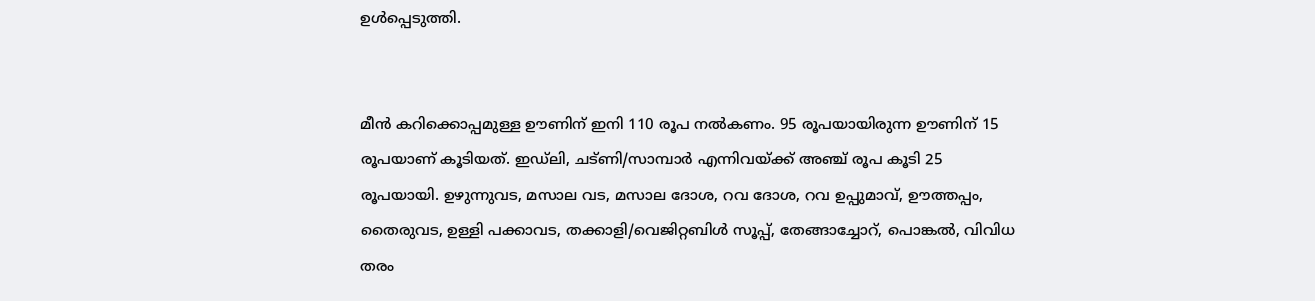ഉൾപ്പെടുത്തി.


മീൻ കറിക്കൊപ്പമുള്ള ഊണിന് ഇനി 110 രൂപ നൽകണം. 95 രൂപയായിരുന്ന ഊണിന് 15 രൂപയാണ് കൂടിയത്. ഇഡ്ലി, ചട്ണി/സാമ്പാർ എന്നിവയ്ക്ക് അഞ്ച് രൂപ കൂടി 25 രൂപയായി. ഉഴുന്നുവട, മസാല വട, മസാല ദോശ, റവ ദോശ, റവ ഉപ്പുമാവ്, ഊത്തപ്പം, തൈരുവട, ഉള്ളി പക്കാവട, തക്കാളി/വെജിറ്റബിൾ സൂപ്പ്, തേങ്ങാച്ചോറ്, പൊങ്കൽ, വിവിധ തരം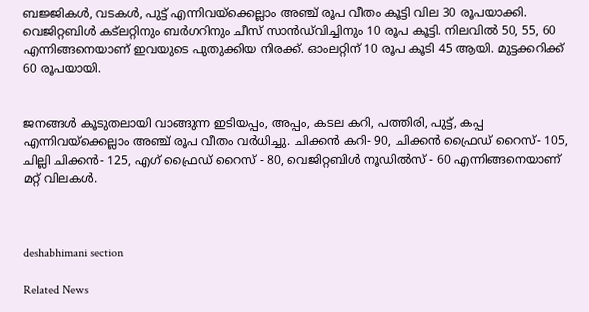ബജ്ജികൾ, വടകൾ, പുട്ട് എന്നിവയ്ക്കെല്ലാം അഞ്ച് രൂപ വീതം കൂട്ടി വില 30 രൂപയാക്കി. വെജിറ്റബിൾ കട്‌ലറ്റിനും ബർഗറിനും ചീസ് സാൻഡ്‌വിച്ചിനും 10 രൂപ കൂട്ടി. നിലവിൽ 50, 55, 60 എന്നിങ്ങനെയാണ് ഇവയുടെ പുതുക്കിയ നിരക്ക്. ഓംലറ്റിന് 10 രൂപ കൂടി 45 ആയി. മുട്ടക്കറിക്ക് 60 രൂപയായി.


ജനങ്ങൾ കൂടുതലായി വാങ്ങുന്ന ഇടിയപ്പം, അപ്പം, കടല കറി, പത്തിരി, പുട്ട്, കപ്പ എന്നിവയ്ക്കെല്ലാം അഞ്ച് രൂപ വീതം വർധിച്ചു. ചിക്കൻ കറി- 90, ചിക്കൻ ഫ്രൈഡ് റൈസ്- 105, ചില്ലി ചിക്കൻ- 125, എഗ് ഫ്രൈഡ് റൈസ് - 80, വെജിറ്റബിൾ നൂഡിൽസ് - 60 എന്നിങ്ങനെയാണ് മറ്റ് വിലകൾ.



deshabhimani section

Related News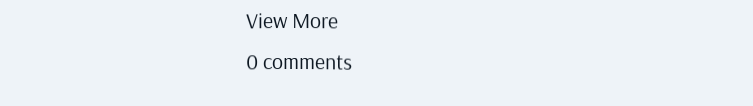View More
0 comments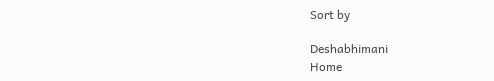Sort by

Deshabhimani
Home